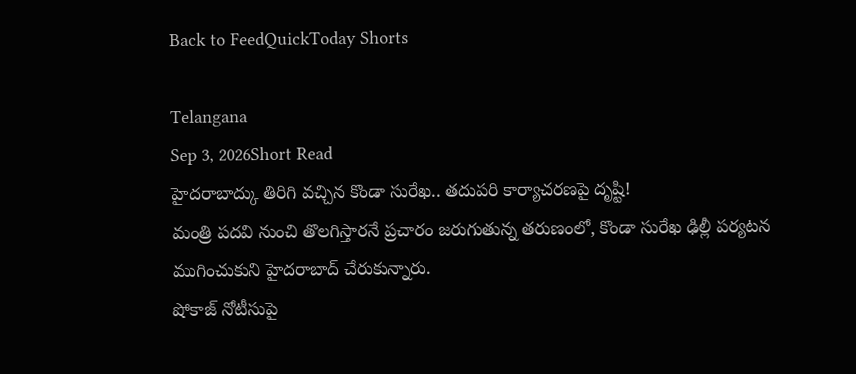Back to FeedQuickToday Shorts

Telangana
Sep 3, 2026Short Read
హైదరాబాద్కు తిరిగి వచ్చిన కొండా సురేఖ.. తదుపరి కార్యాచరణపై దృష్టి!
మంత్రి పదవి నుంచి తొలగిస్తారనే ప్రచారం జరుగుతున్న తరుణంలో, కొండా సురేఖ ఢిల్లీ పర్యటన ముగించుకుని హైదరాబాద్ చేరుకున్నారు.
షోకాజ్ నోటీసుపై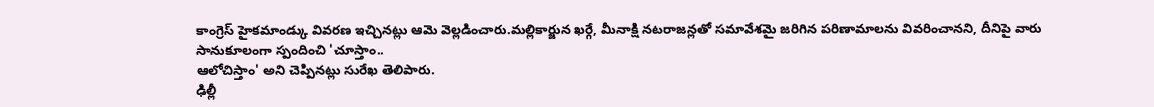కాంగ్రెస్ హైకమాండ్కు వివరణ ఇచ్చినట్లు ఆమె వెల్లడించారు.మల్లికార్జున ఖర్గే, మీనాక్షి నటరాజన్లతో సమావేశమై జరిగిన పరిణామాలను వివరించానని, దీనిపై వారు సానుకూలంగా స్పందించి 'చూస్తాం..
ఆలోచిస్తాం' అని చెప్పినట్లు సురేఖ తెలిపారు.
ఢిల్లీ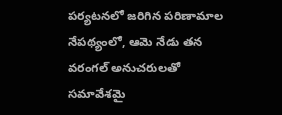పర్యటనలో జరిగిన పరిణామాల నేపథ్యంలో, ఆమె నేడు తన వరంగల్ అనుచరులతో సమావేశమై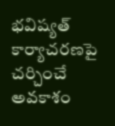భవిష్యత్ కార్యాచరణపై చర్చించే అవకాశం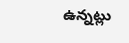ఉన్నట్లు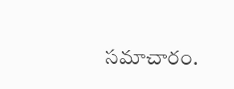సమాచారం.